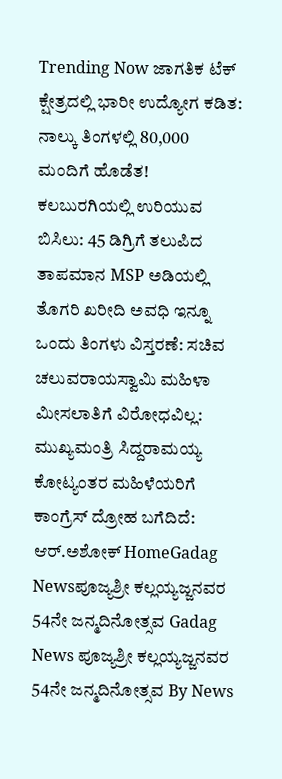Trending Now ಜಾಗತಿಕ ಟೆಕ್ ಕ್ಷೇತ್ರದಲ್ಲಿ ಭಾರೀ ಉದ್ಯೋಗ ಕಡಿತ: ನಾಲ್ಕು ತಿಂಗಳಲ್ಲಿ 80,000 ಮಂದಿಗೆ ಹೊಡೆತ! ಕಲಬುರಗಿಯಲ್ಲಿ ಉರಿಯುವ ಬಿಸಿಲು: 45 ಡಿಗ್ರಿಗೆ ತಲುಪಿದ ತಾಪಮಾನ MSP ಅಡಿಯಲ್ಲಿ ತೊಗರಿ ಖರೀದಿ ಅವಧಿ ಇನ್ನೂ ಒಂದು ತಿಂಗಳು ವಿಸ್ತರಣೆ: ಸಚಿವ ಚಲುವರಾಯಸ್ವಾಮಿ ಮಹಿಳಾ ಮೀಸಲಾತಿಗೆ ವಿರೋಧವಿಲ್ಲ: ಮುಖ್ಯಮಂತ್ರಿ ಸಿದ್ದರಾಮಯ್ಯ ಕೋಟ್ಯಂತರ ಮಹಿಳೆಯರಿಗೆ ಕಾಂಗ್ರೆಸ್ ದ್ರೋಹ ಬಗೆದಿದೆ: ಆರ್.ಅಶೋಕ್ HomeGadag Newsಪೂಜ್ಯಶ್ರೀ ಕಲ್ಲಯ್ಯಜ್ಜನವರ 54ನೇ ಜನ್ಮದಿನೋತ್ಸವ Gadag News ಪೂಜ್ಯಶ್ರೀ ಕಲ್ಲಯ್ಯಜ್ಜನವರ 54ನೇ ಜನ್ಮದಿನೋತ್ಸವ By News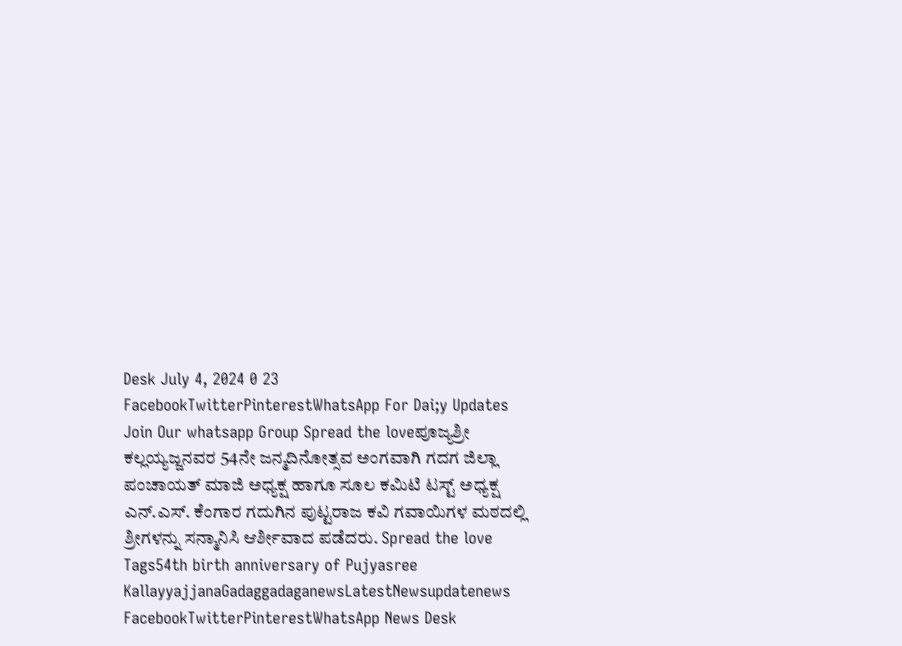Desk July 4, 2024 0 23 FacebookTwitterPinterestWhatsApp For Dai;y Updates Join Our whatsapp Group Spread the loveಪೂಜ್ಯಶ್ರೀ ಕಲ್ಲಯ್ಯಜ್ಜನವರ 54ನೇ ಜನ್ಮದಿನೋತ್ಸವ ಅಂಗವಾಗಿ ಗದಗ ಜಿಲ್ಲಾ ಪಂಚಾಯತ್ ಮಾಜಿ ಅಧ್ಯಕ್ಷ ಹಾಗೂ ಸೂಲ ಕಮಿಟಿ ಟಸ್ಟ್ ಅಧ್ಯಕ್ಷ ಎನ್.ಎಸ್. ಕೆಂಗಾರ ಗದುಗಿನ ಪುಟ್ಟರಾಜ ಕವಿ ಗವಾಯಿಗಳ ಮಠದಲ್ಲಿ ಶ್ರೀಗಳನ್ನು ಸನ್ಮಾನಿಸಿ ಆರ್ಶೀವಾದ ಪಡೆದರು. Spread the love Tags54th birth anniversary of Pujyasree KallayyajjanaGadaggadaganewsLatestNewsupdatenews FacebookTwitterPinterestWhatsApp News Desk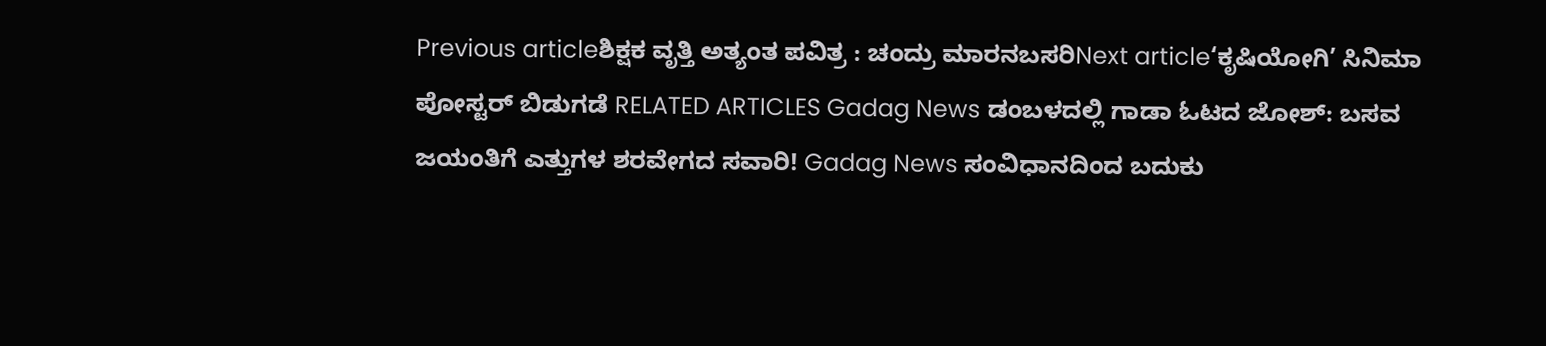Previous articleಶಿಕ್ಷಕ ವೃತ್ತಿ ಅತ್ಯಂತ ಪವಿತ್ರ : ಚಂದ್ರು ಮಾರನಬಸರಿNext article‘ಕೃಷಿಯೋಗಿ’ ಸಿನಿಮಾ ಪೋಸ್ಟರ್ ಬಿಡುಗಡೆ RELATED ARTICLES Gadag News ಡಂಬಳದಲ್ಲಿ ಗಾಡಾ ಓಟದ ಜೋಶ್: ಬಸವ ಜಯಂತಿಗೆ ಎತ್ತುಗಳ ಶರವೇಗದ ಸವಾರಿ! Gadag News ಸಂವಿಧಾನದಿಂದ ಬದುಕು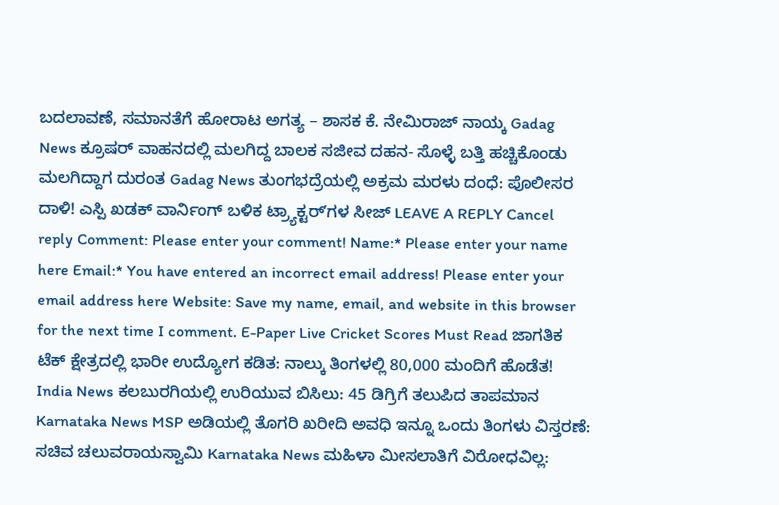ಬದಲಾವಣೆ, ಸಮಾನತೆಗೆ ಹೋರಾಟ ಅಗತ್ಯ – ಶಾಸಕ ಕೆ. ನೇಮಿರಾಜ್ ನಾಯ್ಕ Gadag News ಕ್ರೂಷರ್ ವಾಹನದಲ್ಲಿ ಮಲಗಿದ್ದ ಬಾಲಕ ಸಜೀವ ದಹನ- ಸೊಳ್ಳೆ ಬತ್ತಿ ಹಚ್ಚಿಕೊಂಡು ಮಲಗಿದ್ದಾಗ ದುರಂತ Gadag News ತುಂಗಭದ್ರೆಯಲ್ಲಿ ಅಕ್ರಮ ಮರಳು ದಂಧೆ: ಪೊಲೀಸರ ದಾಳಿ! ಎಸ್ಪಿ ಖಡಕ್ ವಾರ್ನಿಂಗ್ ಬಳಿಕ ಟ್ರ್ಯಾಕ್ಟರ್ʼಗಳ ಸೀಜ್ LEAVE A REPLY Cancel reply Comment: Please enter your comment! Name:* Please enter your name here Email:* You have entered an incorrect email address! Please enter your email address here Website: Save my name, email, and website in this browser for the next time I comment. E-Paper Live Cricket Scores Must Read ಜಾಗತಿಕ ಟೆಕ್ ಕ್ಷೇತ್ರದಲ್ಲಿ ಭಾರೀ ಉದ್ಯೋಗ ಕಡಿತ: ನಾಲ್ಕು ತಿಂಗಳಲ್ಲಿ 80,000 ಮಂದಿಗೆ ಹೊಡೆತ! India News ಕಲಬುರಗಿಯಲ್ಲಿ ಉರಿಯುವ ಬಿಸಿಲು: 45 ಡಿಗ್ರಿಗೆ ತಲುಪಿದ ತಾಪಮಾನ Karnataka News MSP ಅಡಿಯಲ್ಲಿ ತೊಗರಿ ಖರೀದಿ ಅವಧಿ ಇನ್ನೂ ಒಂದು ತಿಂಗಳು ವಿಸ್ತರಣೆ: ಸಚಿವ ಚಲುವರಾಯಸ್ವಾಮಿ Karnataka News ಮಹಿಳಾ ಮೀಸಲಾತಿಗೆ ವಿರೋಧವಿಲ್ಲ: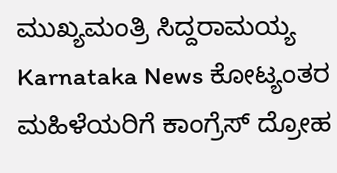ಮುಖ್ಯಮಂತ್ರಿ ಸಿದ್ದರಾಮಯ್ಯ Karnataka News ಕೋಟ್ಯಂತರ ಮಹಿಳೆಯರಿಗೆ ಕಾಂಗ್ರೆಸ್ ದ್ರೋಹ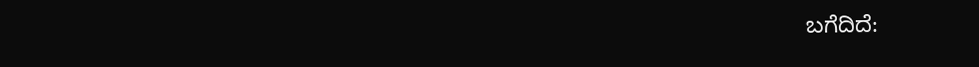ಬಗೆದಿದೆ: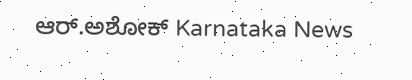ಆರ್.ಅಶೋಕ್ Karnataka News